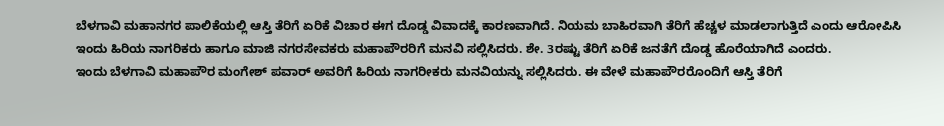ಬೆಳಗಾವಿ ಮಹಾನಗರ ಪಾಲಿಕೆಯಲ್ಲಿ ಆಸ್ತಿ ತೆರಿಗೆ ಏರಿಕೆ ವಿಚಾರ ಈಗ ದೊಡ್ಡ ವಿವಾದಕ್ಕೆ ಕಾರಣವಾಗಿದೆ. ನಿಯಮ ಬಾಹಿರವಾಗಿ ತೆರಿಗೆ ಹೆಚ್ಚಳ ಮಾಡಲಾಗುತ್ತಿದೆ ಎಂದು ಆರೋಪಿಸಿ ಇಂದು ಹಿರಿಯ ನಾಗರಿಕರು ಹಾಗೂ ಮಾಜಿ ನಗರಸೇವಕರು ಮಹಾಪೌರರಿಗೆ ಮನವಿ ಸಲ್ಲಿಸಿದರು. ಶೇ. 3ರಷ್ಟು ತೆರಿಗೆ ಏರಿಕೆ ಜನತೆಗೆ ದೊಡ್ಡ ಹೊರೆಯಾಗಿದೆ ಎಂದರು.
ಇಂದು ಬೆಳಗಾವಿ ಮಹಾಪೌರ ಮಂಗೇಶ್ ಪವಾರ್ ಅವರಿಗೆ ಹಿರಿಯ ನಾಗರೀಕರು ಮನವಿಯನ್ನು ಸಲ್ಲಿಸಿದರು. ಈ ವೇಳೆ ಮಹಾಪೌರರೊಂದಿಗೆ ಆಸ್ತಿ ತೆರಿಗೆ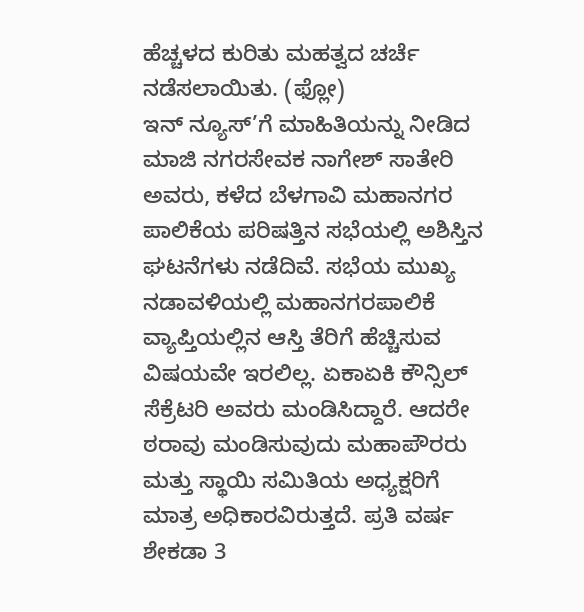ಹೆಚ್ಚಳದ ಕುರಿತು ಮಹತ್ವದ ಚರ್ಚೆ ನಡೆಸಲಾಯಿತು. (ಫ್ಲೋ)
ಇನ್ ನ್ಯೂಸ್’ಗೆ ಮಾಹಿತಿಯನ್ನು ನೀಡಿದ ಮಾಜಿ ನಗರಸೇವಕ ನಾಗೇಶ್ ಸಾತೇರಿ ಅವರು, ಕಳೆದ ಬೆಳಗಾವಿ ಮಹಾನಗರ ಪಾಲಿಕೆಯ ಪರಿಷತ್ತಿನ ಸಭೆಯಲ್ಲಿ ಅಶಿಸ್ತಿನ ಘಟನೆಗಳು ನಡೆದಿವೆ. ಸಭೆಯ ಮುಖ್ಯ ನಡಾವಳಿಯಲ್ಲಿ ಮಹಾನಗರಪಾಲಿಕೆ ವ್ಯಾಪ್ತಿಯಲ್ಲಿನ ಆಸ್ತಿ ತೆರಿಗೆ ಹೆಚ್ಚಿಸುವ ವಿಷಯವೇ ಇರಲಿಲ್ಲ. ಏಕಾಏಕಿ ಕೌನ್ಸಿಲ್ ಸೆಕ್ರೆಟರಿ ಅವರು ಮಂಡಿಸಿದ್ದಾರೆ. ಆದರೇ ಠರಾವು ಮಂಡಿಸುವುದು ಮಹಾಪೌರರು ಮತ್ತು ಸ್ಥಾಯಿ ಸಮಿತಿಯ ಅಧ್ಯಕ್ಷರಿಗೆ ಮಾತ್ರ ಅಧಿಕಾರವಿರುತ್ತದೆ. ಪ್ರತಿ ವರ್ಷ ಶೇಕಡಾ 3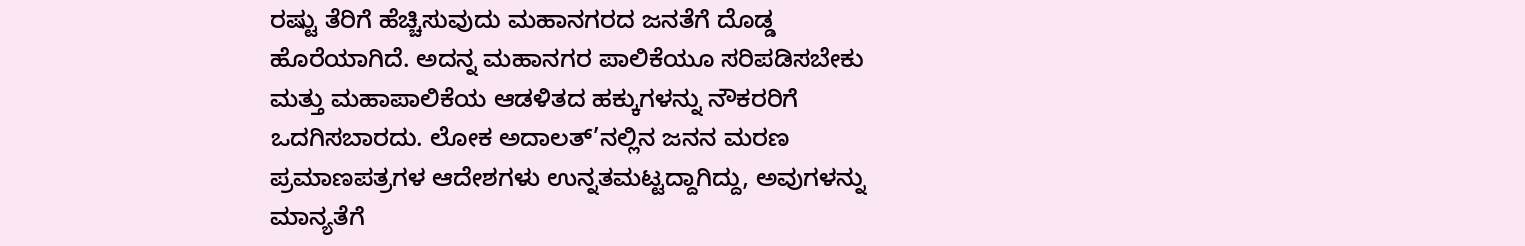ರಷ್ಟು ತೆರಿಗೆ ಹೆಚ್ಚಿಸುವುದು ಮಹಾನಗರದ ಜನತೆಗೆ ದೊಡ್ಡ ಹೊರೆಯಾಗಿದೆ. ಅದನ್ನ ಮಹಾನಗರ ಪಾಲಿಕೆಯೂ ಸರಿಪಡಿಸಬೇಕು ಮತ್ತು ಮಹಾಪಾಲಿಕೆಯ ಆಡಳಿತದ ಹಕ್ಕುಗಳನ್ನು ನೌಕರರಿಗೆ ಒದಗಿಸಬಾರದು. ಲೋಕ ಅದಾಲತ್’ನಲ್ಲಿನ ಜನನ ಮರಣ ಪ್ರಮಾಣಪತ್ರಗಳ ಆದೇಶಗಳು ಉನ್ನತಮಟ್ಟದ್ದಾಗಿದ್ದು, ಅವುಗಳನ್ನು ಮಾನ್ಯತೆಗೆ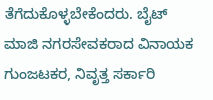ತೆಗೆದುಕೊಳ್ಳಬೇಕೆಂದರು. ಬೈಟ್
ಮಾಜಿ ನಗರಸೇವಕರಾದ ವಿನಾಯಕ ಗುಂಜಟಕರ, ನಿವೃತ್ತ ಸರ್ಕಾರಿ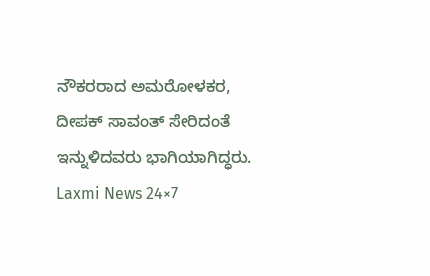ನೌಕರರಾದ ಅಮರೋಳಕರ, ದೀಪಕ್ ಸಾವಂತ್ ಸೇರಿದಂತೆ ಇನ್ನುಳಿದವರು ಭಾಗಿಯಾಗಿದ್ಧರು.
Laxmi News 24×7